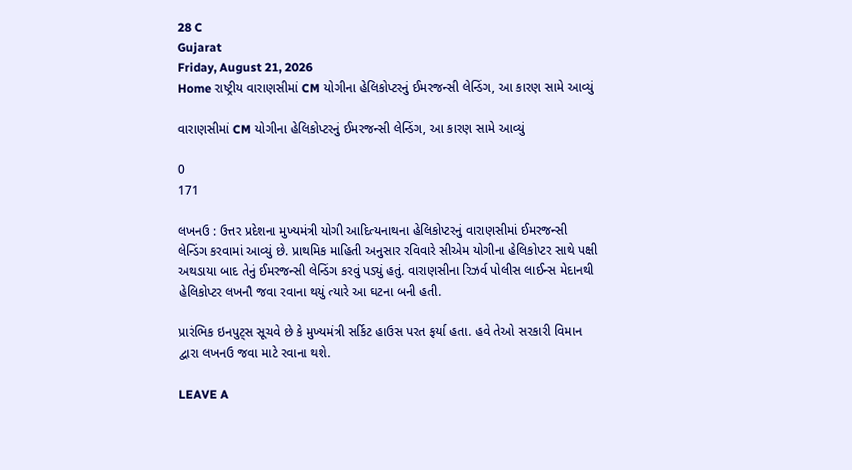28 C
Gujarat
Friday, August 21, 2026
Home રાષ્ટ્રીય વારાણસીમાં CM યોગીના હેલિકોપ્ટરનું ઈમરજન્સી લેન્ડિંગ, આ કારણ સામે આવ્યું

વારાણસીમાં CM યોગીના હેલિકોપ્ટરનું ઈમરજન્સી લેન્ડિંગ, આ કારણ સામે આવ્યું

0
171

લખનઉ : ઉત્તર પ્રદેશના મુખ્યમંત્રી યોગી આદિત્યનાથના હેલિકોપ્ટરનું વારાણસીમાં ઈમરજન્સી લેન્ડિંગ કરવામાં આવ્યું છે. પ્રાથમિક માહિતી અનુસાર રવિવારે સીએમ યોગીના હેલિકોપ્ટર સાથે પક્ષી અથડાયા બાદ તેનું ઈમરજન્સી લેન્ડિંગ કરવું પડ્યું હતું. વારાણસીના રિઝર્વ પોલીસ લાઈન્સ મેદાનથી હેલિકોપ્ટર લખનૌ જવા રવાના થયું ત્યારે આ ઘટના બની હતી.

પ્રારંભિક ઇનપુટ્સ સૂચવે છે કે મુખ્યમંત્રી સર્કિટ હાઉસ પરત ફર્યા હતા. હવે તેઓ સરકારી વિમાન દ્વારા લખનઉ જવા માટે રવાના થશે.

LEAVE A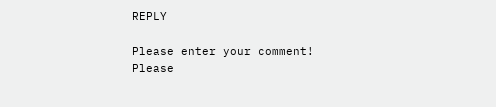REPLY

Please enter your comment!
Please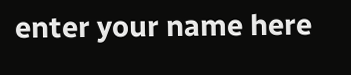enter your name here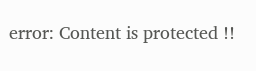error: Content is protected !!